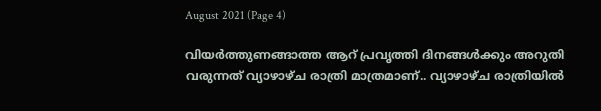August 2021 (Page 4)

വിയർത്തുണങ്ങാത്ത ആറ് പ്രവൃത്തി ദിനങ്ങൾക്കും അറുതി വരുന്നത് വ്യാഴാഴ്‌ച രാത്രി മാത്രമാണ്.. വ്യാഴാഴ്ച രാത്രിയിൽ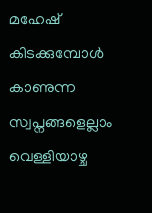മഹേഷ്‌ കിടക്കുമ്പോൾ കാണുന്ന സ്വപ്നങ്ങളെല്ലാം വെള്ളിയാഴ്ച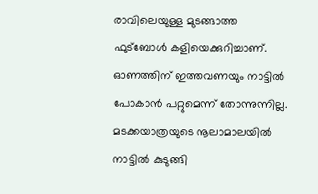രാവിലെയുള്ള മുടങ്ങാത്ത ഫുട്ബോൾ കളിയെക്കുറിച്ചാണ്. ഓണത്തിന് ഇത്തവണയും നാട്ടിൽ പോകാൻ പറ്റുമെന്ന് തോന്നുന്നില്ല. മടക്കയാത്രയുടെ നൂലാമാലയിൽ നാട്ടിൽ കുടുങ്ങി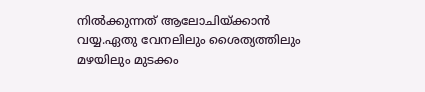നിൽക്കുന്നത് ആലോചിയ്ക്കാൻ വയ്യ.ഏതു വേനലിലും ശൈത്യത്തിലും മഴയിലും മുടക്കം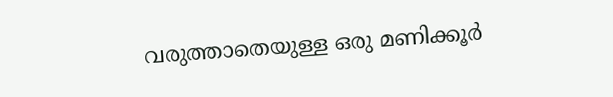വരുത്താതെയുള്ള ഒരു മണിക്കൂർ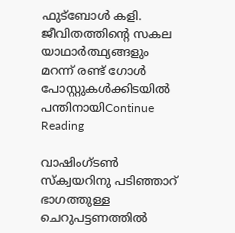ഫുട്ബോൾ കളി. ജീവിതത്തിന്റെ സകല യാഥാർത്ഥ്യങ്ങളും മറന്ന് രണ്ട് ഗോൾ പോസ്റ്റുകൾക്കിടയിൽ പന്തിനായിContinue Reading

വാഷിംഗ്ടൺ സ്ക്വയറിനു പടിഞ്ഞാറ് ഭാഗത്തുള്ള ചെറുപട്ടണത്തിൽ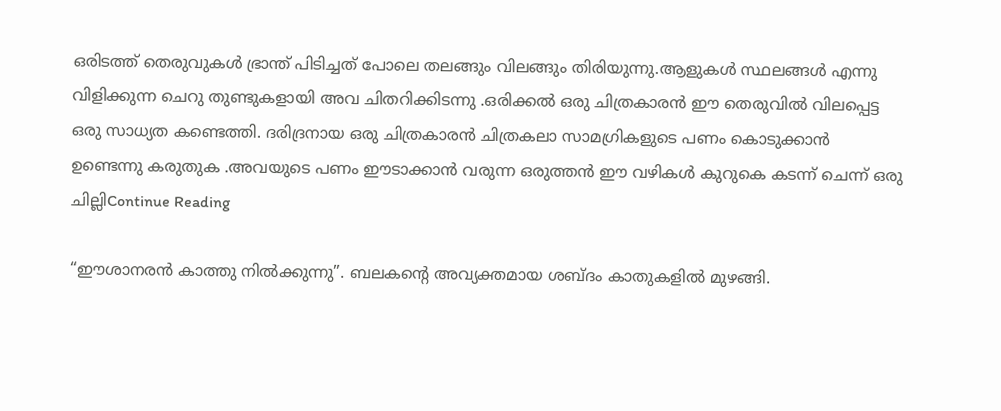ഒരിടത്ത് തെരുവുകൾ ഭ്രാന്ത് പിടിച്ചത് പോലെ തലങ്ങും വിലങ്ങും തിരിയുന്നു.ആളുകൾ സ്ഥലങ്ങൾ എന്നു വിളിക്കുന്ന ചെറു തുണ്ടുകളായി അവ ചിതറിക്കിടന്നു .ഒരിക്കൽ ഒരു ചിത്രകാരൻ ഈ തെരുവിൽ വിലപ്പെട്ട ഒരു സാധ്യത കണ്ടെത്തി. ദരിദ്രനായ ഒരു ചിത്രകാരൻ ചിത്രകലാ സാമഗ്രികളുടെ പണം കൊടുക്കാൻ ഉണ്ടെന്നു കരുതുക .അവയുടെ പണം ഈടാക്കാൻ വരുന്ന ഒരുത്തൻ ഈ വഴികൾ കുറുകെ കടന്ന് ചെന്ന് ഒരു ചില്ലിContinue Reading

“ഈശാനരൻ കാത്തു നിൽക്കുന്നു”. ബലകന്റെ അവ്യക്തമായ ശബ്ദം കാതുകളിൽ മുഴങ്ങി.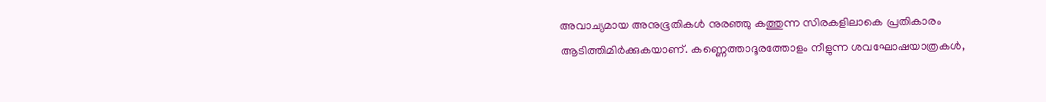അവാച്യമായ അനുഭൂതികൾ നുരഞ്ഞു കത്തുന്ന സിരകളിലാകെ പ്രതികാരം ആടിത്തിമിർക്കുകയാണ്. കണ്ണെത്താദൂരത്തോളം നീളുന്ന ശവഘോഷയാത്രകൾ,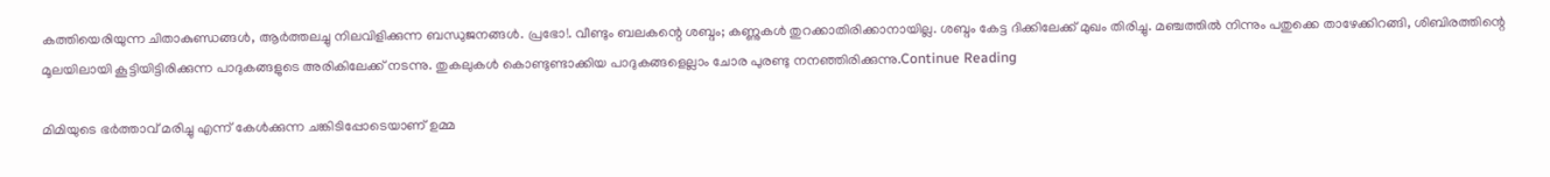കത്തിയെരിയുന്ന ചിതാകുണ്ഡങ്ങൾ, ആർത്തലച്ചു നിലവിളിക്കുന്ന ബന്ധുജനങ്ങൾ. പ്രഭോ!. വീണ്ടും ബലകന്റെ ശബ്ദം; കണ്ണുകൾ തുറക്കാതിരിക്കാനായില്ല. ശബ്ദം കേട്ട ദിക്കിലേക്ക് മുഖം തിരിച്ചു. മഞ്ചത്തിൽ നിന്നും പതുക്കെ താഴേക്കിറങ്ങി, ശിബിരത്തിന്റെ മൂലയിലായി കൂട്ടിയിട്ടിരിക്കുന്ന പാദുകങ്ങളുടെ അരികിലേക്ക് നടന്നു. തുകലുകൾ കൊണ്ടുണ്ടാക്കിയ പാദുകങ്ങളെല്ലാം ചോര പുരണ്ടു നനഞ്ഞിരിക്കുന്നു.Continue Reading

മിമിയുടെ ഭർത്താവ് മരിച്ചു എന്ന് കേൾക്കുന്ന ചങ്കിടിപ്പോടെയാണ് ഉമ്മ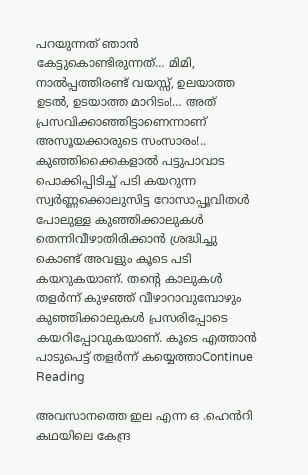പറയുന്നത് ഞാൻ കേട്ടുകൊണ്ടിരുന്നത്… മിമി, നാൽപ്പത്തിരണ്ട് വയസ്സ്, ഉലയാത്ത ഉടൽ, ഉടയാത്ത മാറിടം!… അത് പ്രസവിക്കാഞ്ഞിട്ടാണെന്നാണ് അസൂയക്കാരുടെ സംസാരം!.. കുഞ്ഞിക്കൈകളാൽ പട്ടുപാവാട പൊക്കിപ്പിടിച്ച് പടി കയറുന്ന സ്വർണ്ണക്കൊലുസിട്ട റോസാപ്പൂവിതൾ പോലുള്ള കുഞ്ഞിക്കാലുകൾ തെന്നിവീഴാതിരിക്കാൻ ശ്രദ്ധിച്ചു കൊണ്ട് അവളും കൂടെ പടി കയറുകയാണ്. തന്റെ കാലുകൾ തളർന്ന് കുഴഞ്ഞ് വീഴാറാവുമ്പോഴും കുഞ്ഞിക്കാലുകൾ പ്രസരിപ്പോടെ കയറിപ്പോവുകയാണ്. കൂടെ എത്താൻ പാടുപെട്ട് തളർന്ന് കയ്യെത്താContinue Reading

അവസാനത്തെ ഇല എന്ന ഒ .ഹെൻറി കഥയിലെ കേന്ദ്ര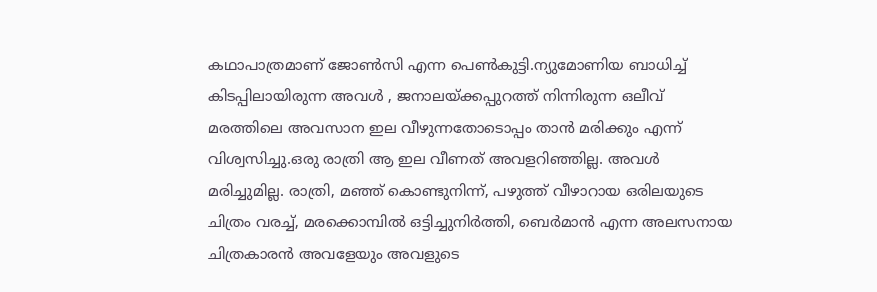കഥാപാത്രമാണ് ജോൺസി എന്ന പെൺകുട്ടി.ന്യുമോണിയ ബാധിച്ച് കിടപ്പിലായിരുന്ന അവൾ , ജനാലയ്ക്കപ്പുറത്ത് നിന്നിരുന്ന ഒലീവ് മരത്തിലെ അവസാന ഇല വീഴുന്നതോടൊപ്പം താൻ മരിക്കും എന്ന് വിശ്വസിച്ചു.ഒരു രാത്രി ആ ഇല വീണത് അവളറിഞ്ഞില്ല. അവൾ മരിച്ചുമില്ല. രാത്രി, മഞ്ഞ് കൊണ്ടുനിന്ന്, പഴുത്ത് വീഴാറായ ഒരിലയുടെ ചിത്രം വരച്ച്‌, മരക്കൊമ്പിൽ ഒട്ടിച്ചുനിർത്തി, ബെര്‍മാന്‍ എന്ന അലസനായ ചിത്രകാരൻ അവളേയും അവളുടെ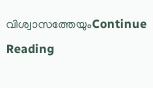വിശ്വാസത്തേയുംContinue Reading